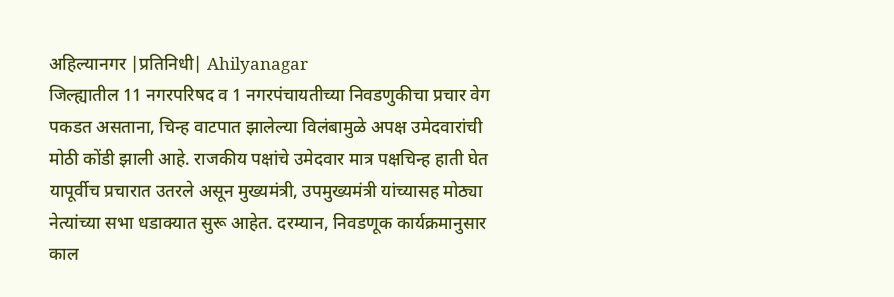अहिल्यानगर |प्रतिनिधी| Ahilyanagar
जिल्ह्यातील 11 नगरपरिषद व 1 नगरपंचायतीच्या निवडणुकीचा प्रचार वेग पकडत असताना, चिन्ह वाटपात झालेल्या विलंबामुळे अपक्ष उमेदवारांची मोठी कोंडी झाली आहे. राजकीय पक्षांचे उमेदवार मात्र पक्षचिन्ह हाती घेत यापूर्वीच प्रचारात उतरले असून मुख्यमंत्री, उपमुख्यमंत्री यांच्यासह मोठ्या नेत्यांच्या सभा धडाक्यात सुरू आहेत. दरम्यान, निवडणूक कार्यक्रमानुसार काल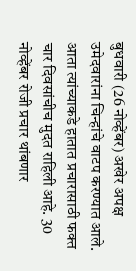बुधवारी (26 नोव्हेंबर) अखेर अपक्ष उमेदवारांना चिन्हांचे वाटप करण्यात आले. आता त्यांच्याकडे हातात प्रचारासाठी फक्त चार दिवसांचीच मुदत राहिली आहे. 30 नोव्हेंबर रोजी प्रचार थांबणार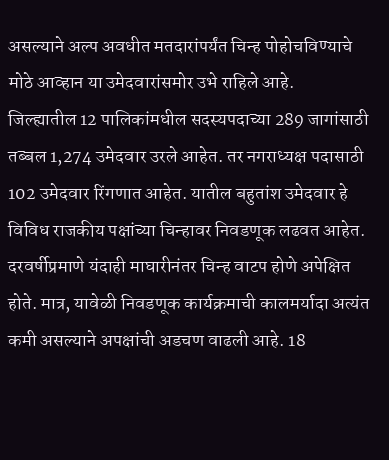असल्याने अल्प अवधीत मतदारांपर्यंत चिन्ह पोहोचविण्याचे मोठे आव्हान या उमेदवारांसमोर उभे राहिले आहे.
जिल्ह्यातील 12 पालिकांमधील सदस्यपदाच्या 289 जागांसाठी तब्बल 1,274 उमेदवार उरले आहेत. तर नगराध्यक्ष पदासाठी 102 उमेदवार रिंगणात आहेत. यातील बहुतांश उमेदवार हे विविध राजकीय पक्षांच्या चिन्हावर निवडणूक लढवत आहेत. दरवर्षीप्रमाणे यंदाही माघारीनंतर चिन्ह वाटप होणे अपेक्षित होते. मात्र, यावेळी निवडणूक कार्यक्रमाची कालमर्यादा अत्यंत कमी असल्याने अपक्षांची अडचण वाढली आहे. 18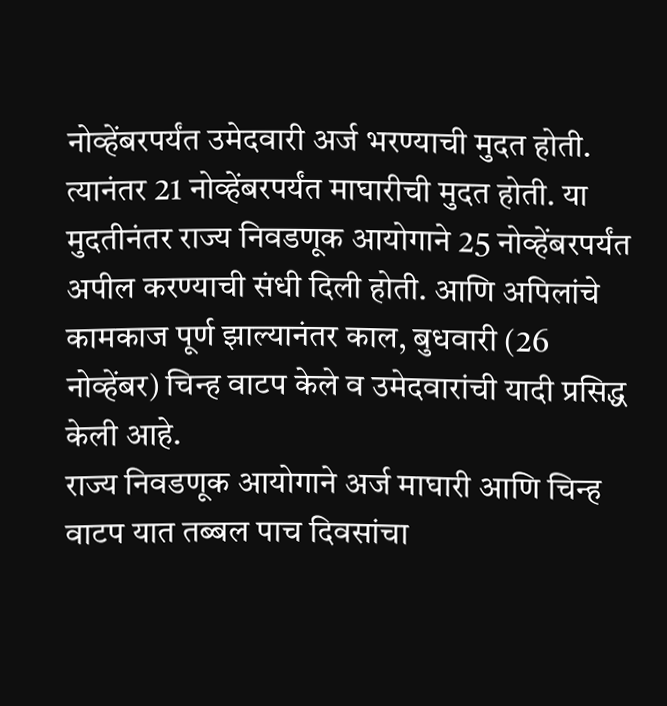नोव्हेंबरपर्यंत उमेदवारी अर्ज भरण्याची मुदत होती. त्यानंतर 21 नोव्हेंबरपर्यंत माघारीची मुदत होती. या मुदतीनंतर राज्य निवडणूक आयोगाने 25 नोव्हेंबरपर्यंत अपील करण्याची संधी दिली होती. आणि अपिलांचे कामकाज पूर्ण झाल्यानंतर काल, बुधवारी (26 नोव्हेंबर) चिन्ह वाटप केले व उमेदवारांची यादी प्रसिद्ध केली आहे.
राज्य निवडणूक आयोगाने अर्ज माघारी आणि चिन्ह वाटप यात तब्बल पाच दिवसांचा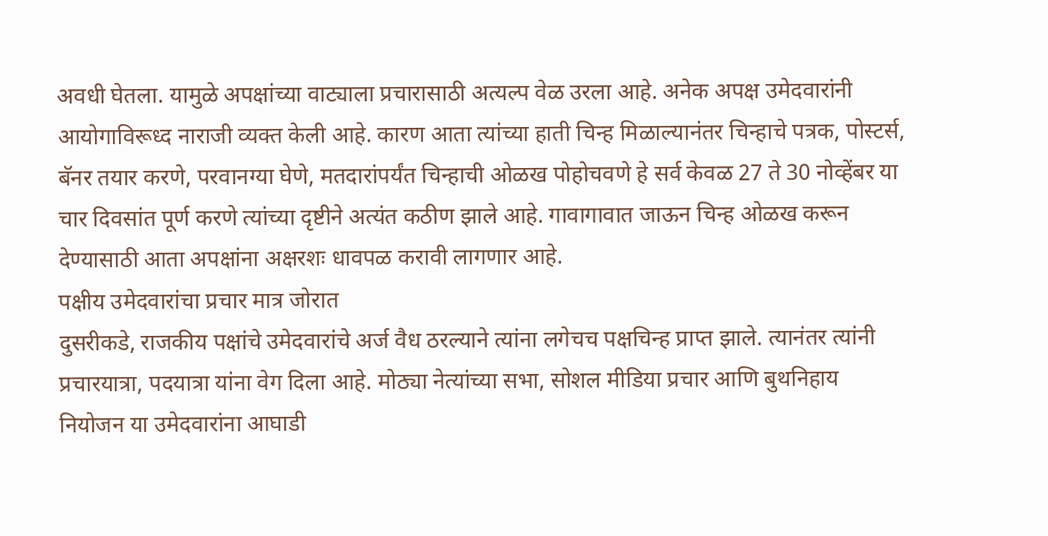अवधी घेतला. यामुळे अपक्षांच्या वाट्याला प्रचारासाठी अत्यल्प वेळ उरला आहे. अनेक अपक्ष उमेदवारांनी आयोगाविरूध्द नाराजी व्यक्त केली आहे. कारण आता त्यांच्या हाती चिन्ह मिळाल्यानंतर चिन्हाचे पत्रक, पोस्टर्स, बॅनर तयार करणे, परवानग्या घेणे, मतदारांपर्यंत चिन्हाची ओळख पोहोचवणे हे सर्व केवळ 27 ते 30 नोव्हेंबर या चार दिवसांत पूर्ण करणे त्यांच्या दृष्टीने अत्यंत कठीण झाले आहे. गावागावात जाऊन चिन्ह ओळख करून देण्यासाठी आता अपक्षांना अक्षरशः धावपळ करावी लागणार आहे.
पक्षीय उमेदवारांचा प्रचार मात्र जोरात
दुसरीकडे, राजकीय पक्षांचे उमेदवारांचे अर्ज वैध ठरल्याने त्यांना लगेचच पक्षचिन्ह प्राप्त झाले. त्यानंतर त्यांनी प्रचारयात्रा, पदयात्रा यांना वेग दिला आहे. मोठ्या नेत्यांच्या सभा, सोशल मीडिया प्रचार आणि बुथनिहाय नियोजन या उमेदवारांना आघाडी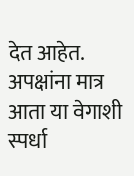देत आहेत. अपक्षांना मात्र आता या वेगाशी स्पर्धा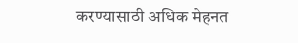करण्यासाठी अधिक मेहनत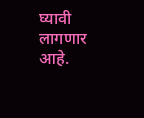घ्यावी लागणार आहे.